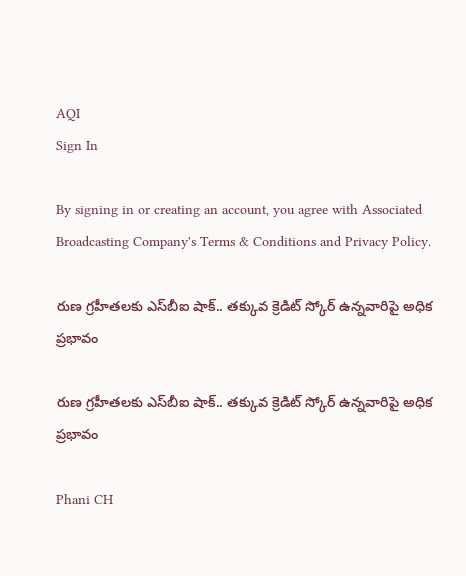AQI
Sign In

By signing in or creating an account, you agree with Associated Broadcasting Company's Terms & Conditions and Privacy Policy.

రుణ గ్రహీతలకు ఎస్‌బీఐ షాక్‌.. తక్కువ క్రెడిట్ స్కోర్ ఉన్నవారిపై అధిక ప్రభావం

రుణ గ్రహీతలకు ఎస్‌బీఐ షాక్‌.. తక్కువ క్రెడిట్ స్కోర్ ఉన్నవారిపై అధిక ప్రభావం

Phani CH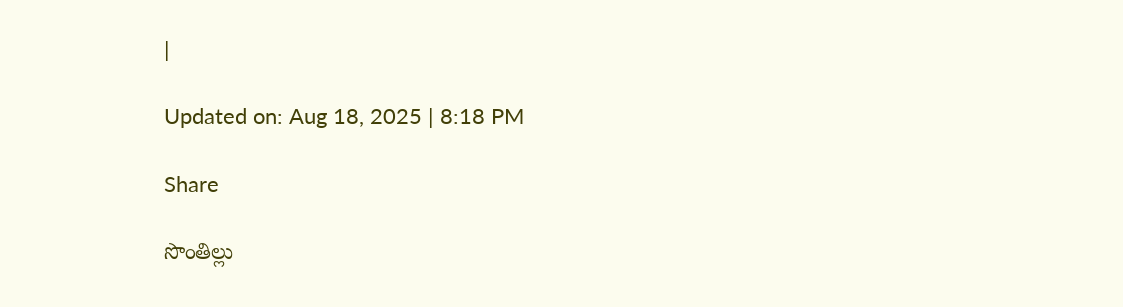|

Updated on: Aug 18, 2025 | 8:18 PM

Share

సొంతిల్లు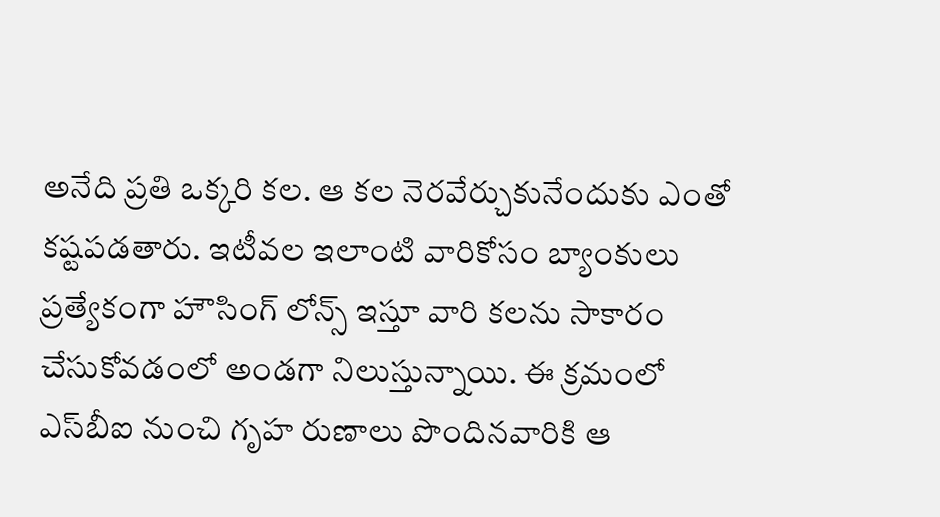అనేది ప్రతి ఒక్కరి కల. ఆ కల నెరవేర్చుకునేందుకు ఎంతో కష్టపడతారు. ఇటీవల ఇలాంటి వారికోసం బ్యాంకులు ప్రత్యేకంగా హౌసింగ్‌ లోన్స్‌ ఇస్తూ వారి కలను సాకారం చేసుకోవడంలో అండగా నిలుస్తున్నాయి. ఈ క్రమంలో ఎస్‌బీఐ నుంచి గృహ రుణాలు పొందినవారికి ఆ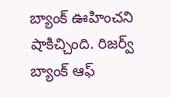బ్యాంక్‌ ఊహించని షాకిచ్చింది. రిజర్వ్ బ్యాంక్ ఆఫ్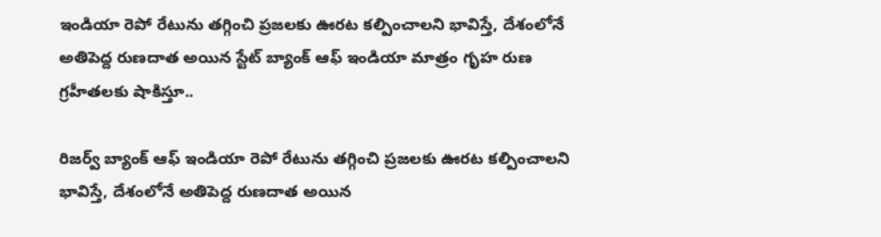ఇండియా రెపో రేటును తగ్గించి ప్రజలకు ఊరట కల్పించాలని భావిస్తే, దేశంలోనే అతిపెద్ద రుణదాత అయిన స్టేట్ బ్యాంక్ ఆఫ్ ఇండియా మాత్రం గృహ రుణ గ్రహీతలకు షాకిస్తూ..

రిజర్వ్ బ్యాంక్ ఆఫ్ ఇండియా రెపో రేటును తగ్గించి ప్రజలకు ఊరట కల్పించాలని భావిస్తే, దేశంలోనే అతిపెద్ద రుణదాత అయిన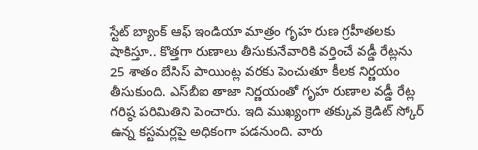స్టేట్ బ్యాంక్ ఆఫ్ ఇండియా మాత్రం గృహ రుణ గ్రహీతలకు షాకిస్తూ.. కొత్తగా రుణాలు తీసుకునేవారికి వర్తించే వడ్డీ రేట్లను 25 శాతం బేసిస్ పాయింట్ల వరకు పెంచుతూ కీలక నిర్ణయం తీసుకుంది. ఎస్‌బీఐ తాజా నిర్ణయంతో గృహ రుణాల వడ్డీ రేట్ల గరిష్ఠ పరిమితిని పెంచారు. ఇది ముఖ్యంగా తక్కువ క్రెడిట్ స్కోర్ ఉన్న కస్టమర్లపై అధికంగా పడనుంది. వారు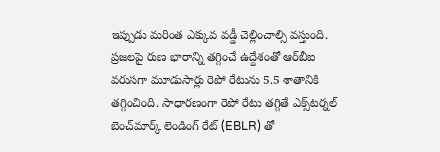ఇప్పుడు మరింత ఎక్కువ వడ్డీ చెల్లించాల్సి వస్తుంది. ప్రజలపై రుణ భారాన్ని తగ్గించే ఉద్దేశంతో ఆర్‌బీఐ వరుసగా మూడుసార్లు రెపో రేటును 5.5 శాతానికి తగ్గించింది. సాధారణంగా రెపో రేటు తగ్గితే ఎక్స్‌టర్నల్ బెంచ్‌మార్క్ లెండింగ్ రేట్ (EBLR) తో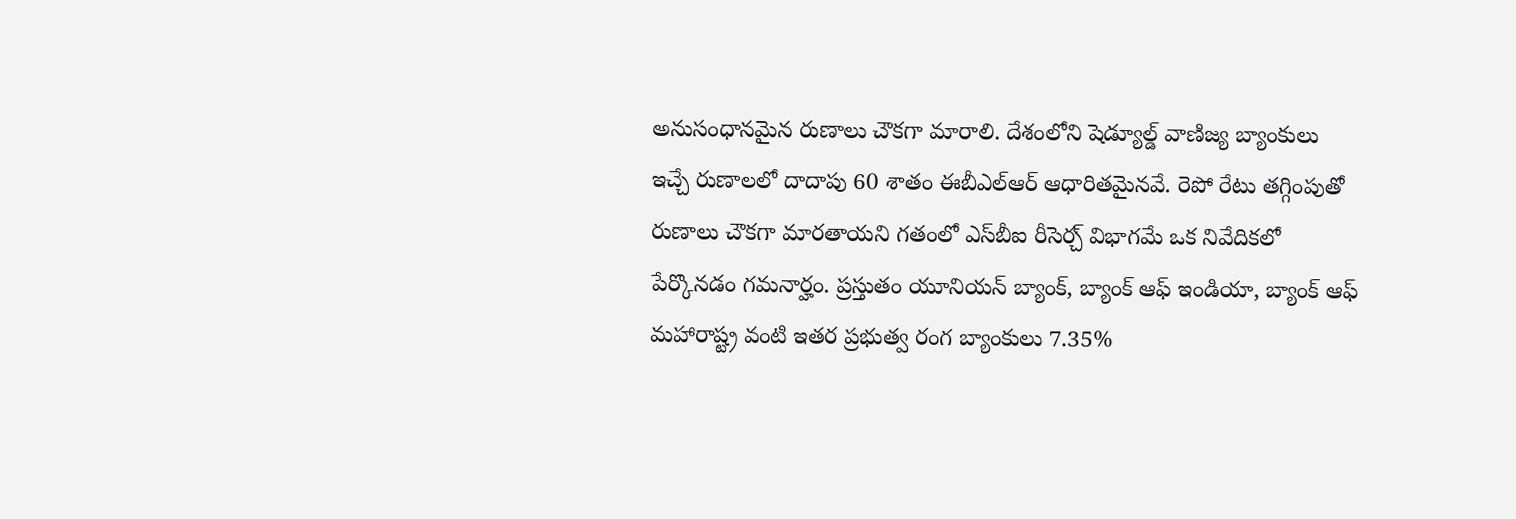అనుసంధానమైన రుణాలు చౌకగా మారాలి. దేశంలోని షెడ్యూల్డ్ వాణిజ్య బ్యాంకులు ఇచ్చే రుణాలలో దాదాపు 60 శాతం ఈబీఎల్ఆర్ ఆధారితమైనవే. రెపో రేటు తగ్గింపుతో రుణాలు చౌకగా మారతాయని గతంలో ఎస్‌బీఐ రీసెర్చ్ విభాగమే ఒక నివేదికలో పేర్కొనడం గమనార్హం. ప్రస్తుతం యూనియన్ బ్యాంక్, బ్యాంక్ ఆఫ్ ఇండియా, బ్యాంక్ ఆఫ్ మహారాష్ట్ర వంటి ఇతర ప్రభుత్వ రంగ బ్యాంకులు 7.35%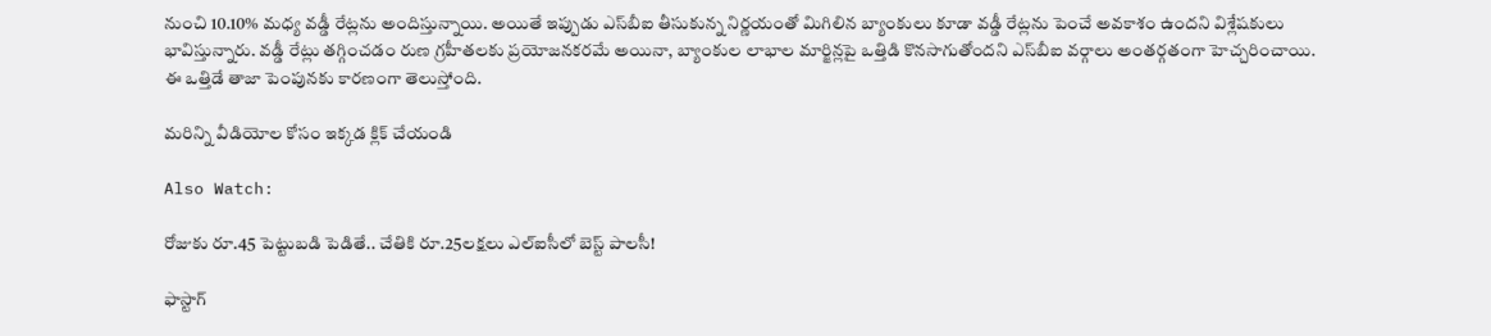నుంచి 10.10% మధ్య వడ్డీ రేట్లను అందిస్తున్నాయి. అయితే ఇప్పుడు ఎస్‌బీఐ తీసుకున్న నిర్ణయంతో మిగిలిన బ్యాంకులు కూడా వడ్డీ రేట్లను పెంచే అవకాశం ఉందని విశ్లేషకులు భావిస్తున్నారు. వడ్డీ రేట్లు తగ్గించడం రుణ గ్రహీతలకు ప్రయోజనకరమే అయినా, బ్యాంకుల లాభాల మార్జిన్లపై ఒత్తిడి కొనసాగుతోందని ఎస్‌బీఐ వర్గాలు అంతర్గతంగా హెచ్చరించాయి. ఈ ఒత్తిడే తాజా పెంపునకు కారణంగా తెలుస్తోంది.

మరిన్ని వీడియోల కోసం ఇక్కడ క్లిక్ చేయండి

Also Watch:

రోజుకు రూ.45 పెట్టుబడి పెడితే.. చేతికి రూ.25లక్షలు ఎల్ఐసీలో బెస్ట్ పాలసీ!

ఫాస్టాగ్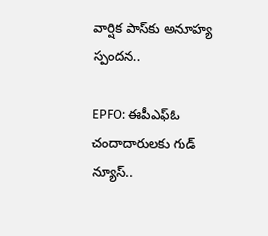వార్షిక‌ పాస్‌కు అనూహ్య స్పందన..

EPFO: ఈపీఎఫ్‌ఓ చందాదారులకు గుడ్ న్యూస్..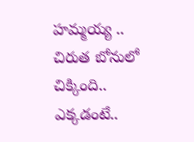హమ్మయ్య .. చిరుత బోనులో చిక్కింది.. ఎక్కడంటే..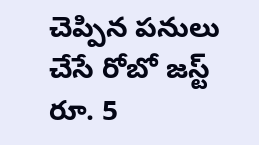చెప్పిన పనులు చేసే రోబో జస్ట్ రూ. 5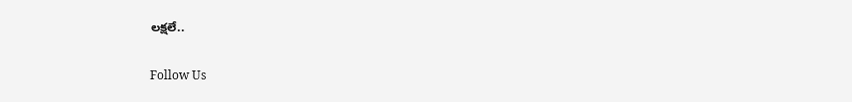లక్షలే..

Follow Us